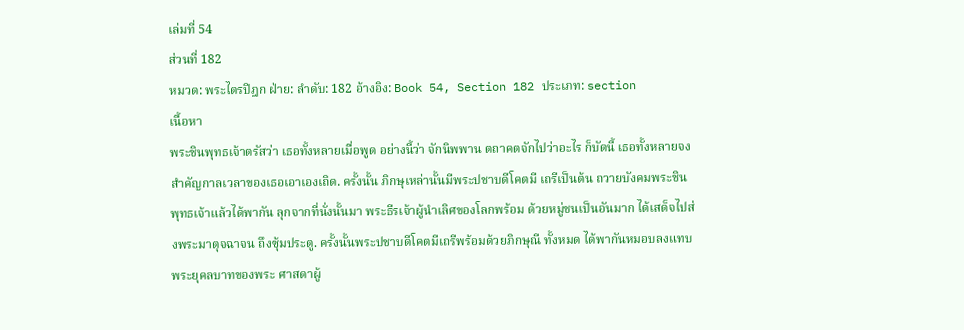เล่มที่ 54
ส่วนที่ 182
หมวด: พระไตรปิฎก ฝ่าย: ลำดับ: 182 อ้างอิง: Book 54, Section 182 ประเภท: section
เนื้อหา
พระชินพุทธเจ้าตรัสว่า เธอทั้งหลายเมื่อพูด อย่างนี้ว่า จักนิพพาน ตถาคตจักไปว่าอะไร ก็บัดนี้ เธอทั้งหลายจงสำคัญกาลเวลาของเธอเอาเองเถิด. ครั้งนั้น ภิกษุเหล่านั้นมีพระปชาบดีโคตมี เถรีเป็นต้น ถวายบังคมพระชินพุทธเจ้าแล้วได้พากัน ลุกจากที่นั่งนั้นมา พระธีรเจ้าผู้นำเลิศของโลกพร้อม ด้วยหมู่ชนเป็นอันมาก ได้เสด็จไปส่งพระมาตุจฉาจน ถึงซุ้มประตู. ครั้งนั้นพระปชาบดีโคตมีเถรีพร้อมด้วยภิกษุณี ทั้งหมด ได้พากันหมอบลงแทบพระยุคลบาทของพระ ศาสดาผู้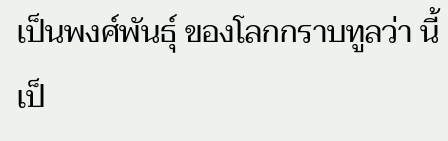เป็นพงศ์พันธุ์ ของโลกกราบทูลว่า นี้เป็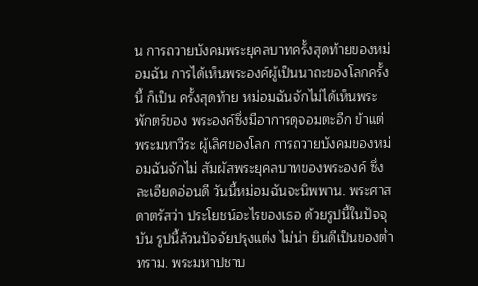น การถวายบังคมพระยุคลบาทครั้งสุดท้ายของหม่อมฉัน การได้เห็นพระองค์ผู้เป็นนาถะของโลกครั้งนี้ ก็เป็น ครั้งสุดท้าย หม่อมฉันจักไม่ได้เห็นพระพักตร์ของ พระองค์ซึ่งมีอาการดุจอมตะอีก ข้าแต่พระมหาวีระ ผู้เลิศของโลก การถวายบังคมของหม่อมฉันจักไม่ สัมผัสพระยุคลบาทของพระองค์ ซึ่งละเอียดอ่อนดี วันนี้หม่อมฉันจะนิพพาน. พระศาสดาตรัสว่า ประโยชน์อะไรของเธอ ด้วยรูปนี้ในปัจจุบัน รูปนี้ล้วนปัจจัยปรุงแต่ง ไม่น่า ยินดีเป็นของต่ำทราม. พระมหาปชาบ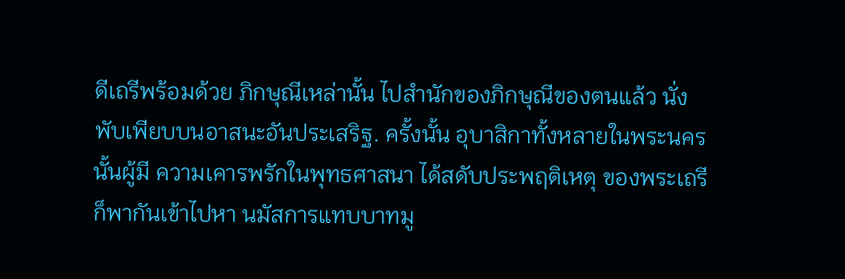ดีเถรีพร้อมด้วย ภิกษุณีเหล่านั้น ไปสำนักของภิกษุณีของตนแล้ว นั่ง พับเพียบบนอาสนะอันประเสริฐ. ครั้งนั้น อุบาสิกาทั้งหลายในพระนครนั้นผู้มี ความเคารพรักในพุทธศาสนา ได้สดับประพฤติเหตุ ของพระเถรี ก็พากันเข้าไปหา นมัสการแทบบาทมู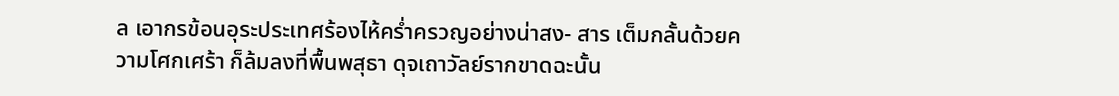ล เอากรข้อนอุระประเทศร้องไห้คร่ำครวญอย่างน่าสง- สาร เต็มกลั้นด้วยความโศกเศร้า ก็ล้มลงที่พื้นพสุธา ดุจเถาวัลย์รากขาดฉะนั้น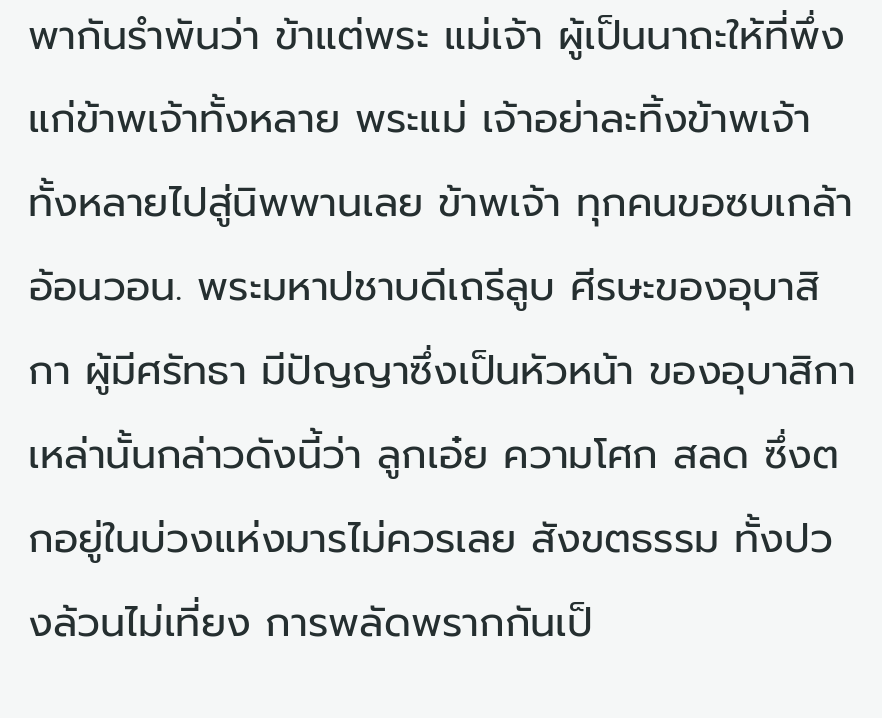พากันรำพันว่า ข้าแต่พระ แม่เจ้า ผู้เป็นนาถะให้ที่พึ่งแก่ข้าพเจ้าทั้งหลาย พระแม่ เจ้าอย่าละทิ้งข้าพเจ้าทั้งหลายไปสู่นิพพานเลย ข้าพเจ้า ทุกคนขอซบเกล้าอ้อนวอน. พระมหาปชาบดีเถรีลูบ ศีรษะของอุบาสิกา ผู้มีศรัทธา มีปัญญาซึ่งเป็นหัวหน้า ของอุบาสิกาเหล่านั้นกล่าวดังนี้ว่า ลูกเอ๋ย ความโศก สลด ซึ่งตกอยู่ในบ่วงแห่งมารไม่ควรเลย สังขตธรรม ทั้งปวงล้วนไม่เที่ยง การพลัดพรากกันเป็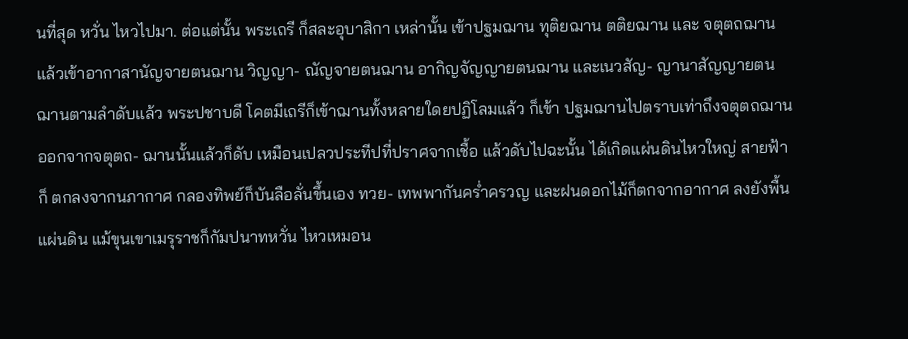นที่สุด หวั่น ไหวไปมา. ต่อแต่นั้น พระเถรี ก็สละอุบาสิกา เหล่านั้น เข้าปฐมฌาน ทุติยฌาน ตติยฌาน และ จตุตถฌาน แล้วเข้าอากาสานัญจายตนฌาน วิญญา- ณัญจายตนฌาน อากิญจัญญายตนฌาน และเนวสัญ- ญานาสัญญายตนฌานตามลำดับแล้ว พระปชาบดี โคตมีเถรีก็เข้าฌานทั้งหลายใดยปฏิโลมแล้ว ก็เข้า ปฐมฌานไปตราบเท่าถึงจตุตถฌาน ออกจากจตุตถ- ฌานนั้นแล้วก็ดับ เหมือนเปลวประทีปที่ปราศจากเชื้อ แล้วดับไปฉะนั้น ได้เกิดแผ่นดินไหวใหญ่ สายฟ้าก็ ตกลงจากนภากาศ กลองทิพย์ก็บันลือลั่นขึ้นเอง ทวย- เทพพากันคร่ำครวญ และฝนดอกไม้ก็ตกจากอากาศ ลงยังพื้นแผ่นดิน แม้ขุนเขาเมรุราชก็กัมปนาทหวั่น ไหวเหมอน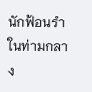นักฟ้อนรำในท่ามกลาง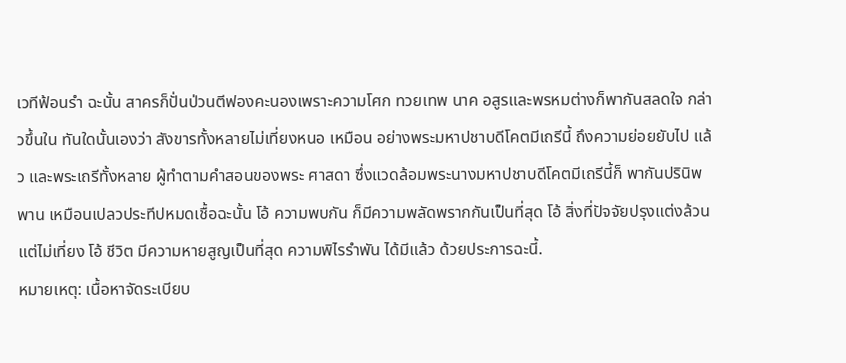เวทีฟ้อนรำ ฉะนั้น สาครก็ปั่นป่วนตีฟองคะนองเพราะความโศก ทวยเทพ นาค อสูรและพรหมต่างก็พากันสลดใจ กล่าวขึ้นใน ทันใดนั้นเองว่า สังขารทั้งหลายไม่เที่ยงหนอ เหมือน อย่างพระมหาปชาบดีโคตมีเถรีนี้ ถึงความย่อยยับไป แล้ว และพระเถรีทั้งหลาย ผู้ทำตามคำสอนของพระ ศาสดา ซึ่งแวดล้อมพระนางมหาปชาบดีโคตมีเถรีนี้ก็ พากันปรินิพพาน เหมือนเปลวประทีปหมดเชื้อฉะนั้น โอ้ ความพบกัน ก็มีความพลัดพรากกันเป็นที่สุด โอ้ สิ่งที่ปัจจัยปรุงแต่งล้วนแต่ไม่เที่ยง โอ้ ชีวิต มีความหายสูญเป็นที่สุด ความพิไรรำพัน ได้มีแล้ว ด้วยประการฉะนี้.
หมายเหตุ: เนื้อหาจัดระเบียบ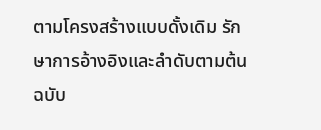ตามโครงสร้างแบบดั้งเดิม รักษาการอ้างอิงและลำดับตามต้นฉบับ